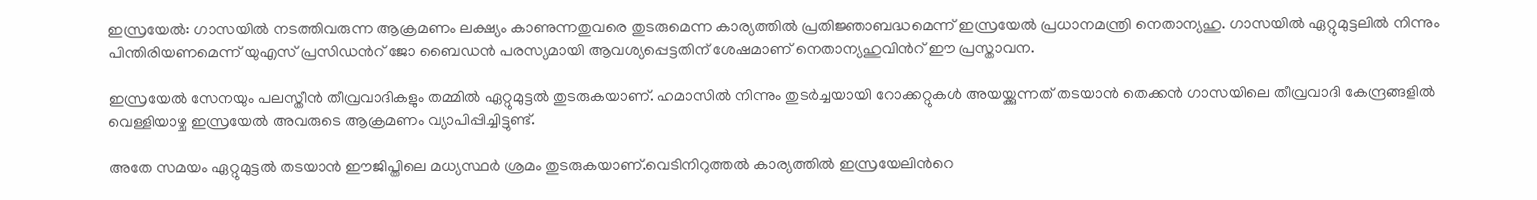ഇസ്രയേല്‍: ഗാസയില്‍ നടത്തിവരുന്ന ആക്രമണം ലക്ഷ്യം കാണുന്നതുവരെ തുടരുമെന്ന കാര്യത്തില്‍ പ്രതിജ്ഞാബദ്ധമെന്ന് ഇസ്രയേല്‍ പ്രധാനമന്ത്രി നെതാന്യഹു. ഗാസയില്‍ ഏറ്റുമുട്ടലില്‍ നിന്നും പിന്തിരിയണമെന്ന് യുഎസ് പ്രസിഡന്‍റ് ജോ ബൈഡന്‍ പരസ്യമായി ആവശ്യപ്പെട്ടതിന് ശേഷമാണ് നെതാന്യഹുവിന്‍റ് ഈ പ്രസ്താവന.

ഇസ്രയേല്‍ സേനയും പലസ്തീന്‍ തീവ്രവാദികളും തമ്മില്‍ ഏറ്റുമുട്ടല്‍ തുടരുകയാണ്. ഹമാസില്‍ നിന്നും തുടര്‍ച്ചയായി റോക്കറ്റുകള്‍ അയയ്ക്കുന്നത് തടയാന്‍ തെക്കന്‍ ഗാസയിലെ തീവ്രവാദി കേന്ദ്രങ്ങളില്‍ വെള്ളിയാഴ്ച ഇസ്രയേല്‍ അവരുടെ ആക്രമണം വ്യാപിപ്പിച്ചിട്ടുണ്ട്.

അതേ സമയം ഏറ്റുമുട്ടല്‍ തടയാന്‍ ഈജിപ്തിലെ മധ്യസ്ഥര്‍ ശ്രമം തുടരുകയാണ്.വെടിനിറുത്തല്‍ കാര്യത്തില്‍ ഇസ്രയേലിന്‍റെ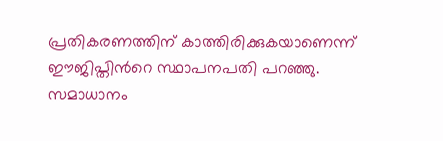പ്രതികരണത്തിന് കാത്തിരിക്കുകയാണെന്ന് ഈജിപ്തിന്‍റെ സ്ഥാപനപതി പറഞ്ഞു. സമാധാനം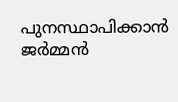പുനസ്ഥാപിക്കാന്‍ ജര്‍മ്മന്‍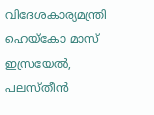വിദേശകാര്യമന്ത്രി ഹെയ്‌കോ മാസ് ഇസ്രയേല്‍, പലസ്തീന്‍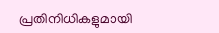പ്രതിനിധികളുമായി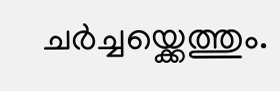ചര്‍ച്ചയ്ക്കെത്തും.